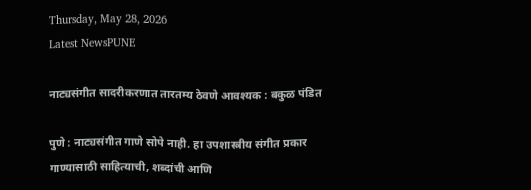Thursday, May 28, 2026
Latest NewsPUNE

नाट्यसंगीत सादरीकरणात तारतम्य ठेवणे आवश्यक : बकुळ पंडित

पुणे : नाट्यसंगीत गाणे सोपे नाही. हा उपशास्त्रीय संगीत प्रकार गाण्यासाठी साहित्याची, शब्दांची आणि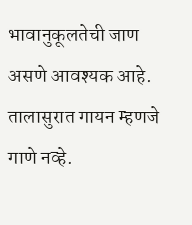भावानुकूलतेची जाण असणे आवश्यक आहे. तालासुरात गायन म्हणजे गाणे नव्हे.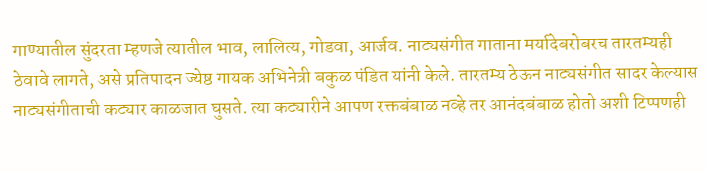गाण्यातील सुंदरता म्हणजे त्यातील भाव, लालित्य, गोडवा, आर्जव. नाट्यसंगीत गाताना मर्यादेबरोबरच तारतम्यही ठेवावे लागते, असे प्रतिपादन ज्येष्ठ गायक अभिनेत्री बकुळ पंडित यांनी केले. तारतम्य ठेऊन नाट्यसंगीत सादर केल्यास नाट्यसंगीताची कट्यार काळजात घुसते. त्या कट्यारीने आपण रक्तबंबाळ नव्हे तर आनंदबंबाळ होतो अशी टिप्पणही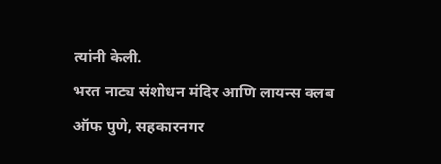त्यांनी केली.
भरत नाट्य संशोधन मंदिर आणि लायन्स क्लब ऑफ पुणे, सहकारनगर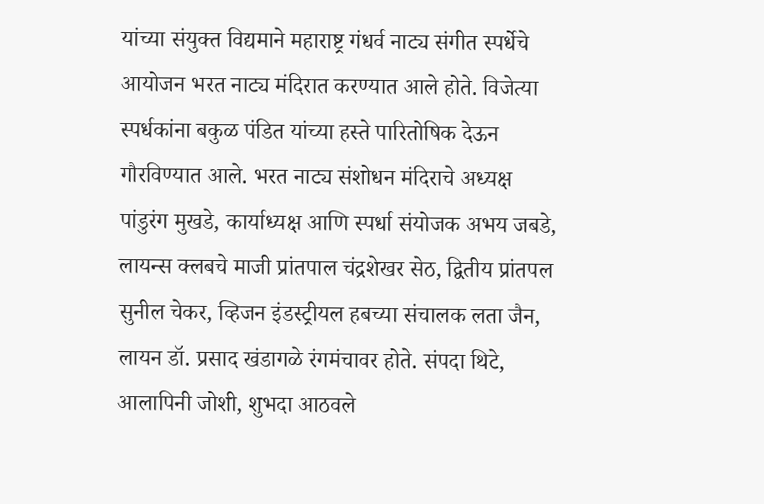यांच्या संयुक्त विद्यमाने महाराष्ट्र गंधर्व नाट्य संगीत स्पर्धेचे आयोजन भरत नाट्य मंदिरात करण्यात आले होते. विजेत्या स्पर्धकांना बकुळ पंडित यांच्या हस्ते पारितोषिक देऊन गौरविण्यात आले. भरत नाट्य संशोधन मंदिराचे अध्यक्ष पांडुरंग मुखडे, कार्याध्यक्ष आणि स्पर्धा संयोजक अभय जबडे, लायन्स क्लबचे माजी प्रांतपाल चंद्रशेखर सेठ, द्वितीय प्रांतपल सुनील चेकर, व्हिजन इंडस्ट्रीयल हबच्या संचालक लता जैन, लायन डॉ. प्रसाद खंडागळे रंगमंचावर होते. संपदा थिटे, आलापिनी जोशी, शुभदा आठवले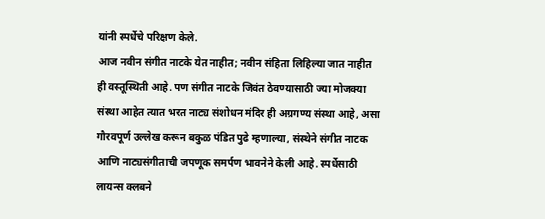यांनी स्पर्धेचे परिक्षण केले.
आज नवीन संगीत नाटके येत नाहीत; नवीन संहिता लिहिल्या जात नाहीत ही वस्तूस्थिती आहे. पण संगीत नाटके जिवंत ठेवण्यासाठी ज्या मोजक्या संस्था आहेत त्यात भरत नाट्य संशोधन मंदिर ही अग्रगण्य संस्था आहे, असा गौरवपूर्ण उल्लेख करून बकुळ पंडित पुढे म्हणाल्या, संस्थेने संगीत नाटक आणि नाट्यसंगीताची जपणूक समर्पण भावनेने केली आहे. स्पर्धेसाठी लायन्स क्लबने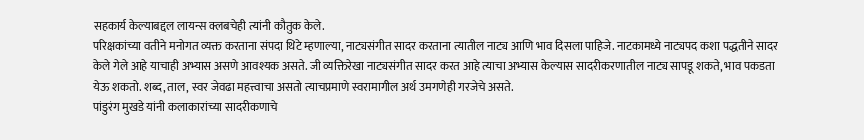सहकार्य केल्याबद्दल लायन्स क्लबचेही त्यांनी कौतुक केले.
परिक्षकांच्या वतीने मनोगत व्यक्त करताना संपदा थिटे म्हणाल्या, नाट्यसंगीत सादर करताना त्यातील नाट्य आणि भाव दिसला पाहिजे. नाटकामध्ये नाट्यपद कशा पद्धतीने सादर केले गेले आहे याचाही अभ्यास असणे आवश्यक असते. जी व्यक्तिरेखा नाट्यसंगीत सादर करत आहे त्याचा अभ्यास केल्यास सादरीकरणातील नाट्य सापडू शकते, भाव पकडता येऊ शकतो. शब्द, ताल, स्वर जेवढा महत्त्वाचा असतो त्याचप्रमाणे स्वरामागील अर्थ उमगणेही गरजेचे असते.
पांडुरंग मुखडे यांनी कलाकारांच्या सादरीकणाचे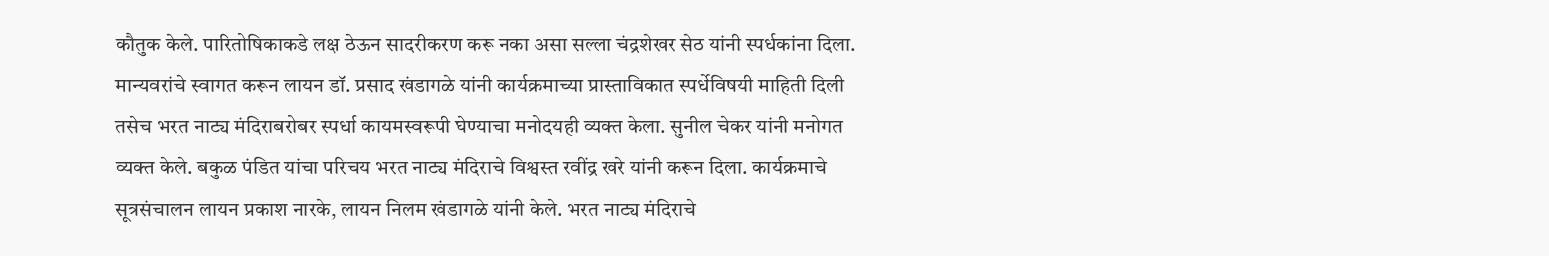कौतुक केले. पारितोषिकाकडे लक्ष ठेऊन सादरीकरण करू नका असा सल्ला चंद्रशेखर सेठ यांनी स्पर्धकांना दिला.
मान्यवरांचे स्वागत करून लायन डॉ. प्रसाद खंडागळे यांनी कार्यक्रमाच्या प्रास्ताविकात स्पर्धेविषयी माहिती दिली तसेच भरत नाट्य मंदिराबरोबर स्पर्धा कायमस्वरूपी घेण्याचा मनोदयही व्यक्त केला. सुनील चेकर यांनी मनोगत व्यक्त केले. बकुळ पंडित यांचा परिचय भरत नाट्य मंदिराचे विश्वस्त रवींद्र खरे यांनी करून दिला. कार्यक्रमाचे सूत्रसंचालन लायन प्रकाश नारके, लायन निलम खंडागळे यांनी केले. भरत नाट्य मंदिराचे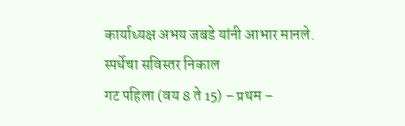कार्याध्यक्ष अभय जबडे यांनी आभार मानले.
स्पर्धेचा सविस्तर निकाल
गट पहिला (वय 8 ते 15) – प्रथम –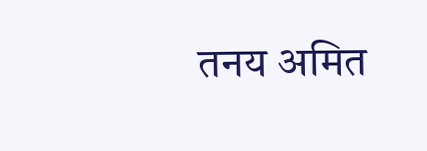तनय अमित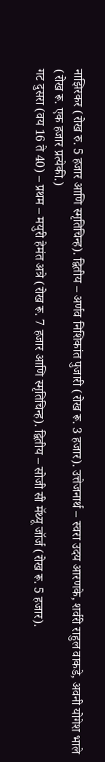नाझिरकर (रोख रु. 5 हजार आणि स्मृतिचिन्ह). द्वितीय – अर्णव निशिकांत पुजारी (रोख रू. 3 हजार). उत्तेजनार्थ – स्वरा उदय आरणके, शर्वरी राहुल वाकडे, अवनी योगेश भाले (रोख रू. एक हजार प्रत्येकी.)
गट दुसरा (वय 16 ते 40) – प्रथम – मयुरी हेमंत अत्रे (रोख रू. 7 हजार आणि स्मृतिचिन्ह). द्वितीय – सोजी सी मॅथ्यू जॉर्ज (रोख रू. 5 हजार).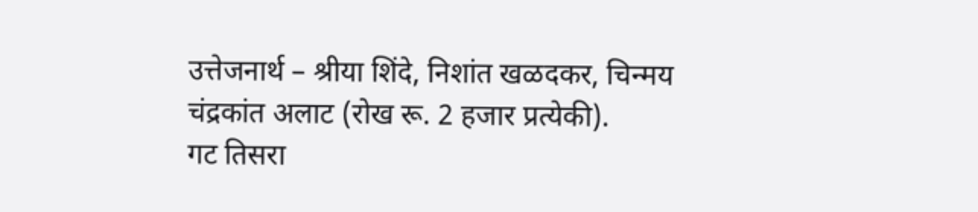उत्तेजनार्थ – श्रीया शिंदे, निशांत खळदकर, चिन्मय चंद्रकांत अलाट (रोख रू. 2 हजार प्रत्येकी).
गट तिसरा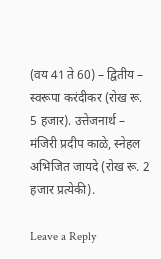(वय 41 ते 60) – द्वितीय – स्वरूपा करंदीकर (रोख रू. 5 हजार). उत्तेजनार्थ – मंजिरी प्रदीप काळे, स्नेहल अभिजित जायदे (रोख रू. 2 हजार प्रत्येकी).

Leave a Reply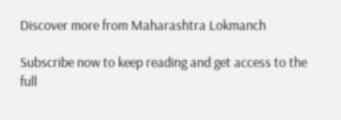Discover more from Maharashtra Lokmanch

Subscribe now to keep reading and get access to the full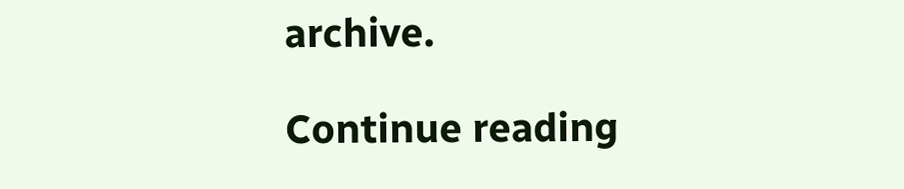archive.

Continue reading